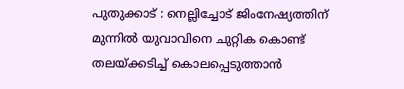പുതുക്കാട് : നെല്ലിച്ചോട് ജിംനേഷ്യത്തിന് മുന്നിൽ യുവാവിനെ ചുറ്റിക കൊണ്ട് തലയ്ക്കടിച്ച് കൊലപ്പെടുത്താൻ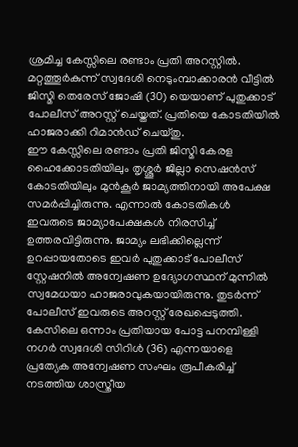ശ്രമിച്ച കേസ്സിലെ രണ്ടാം പ്രതി അറസ്റ്റിൽ. മറ്റത്തൂർകുന്ന് സ്വദേശി നെടുംമ്പാക്കാരൻ വീട്ടിൽ ജിസ്മി തെരേസ് ജോഷി (30) യെയാണ് പുതുക്കാട് പോലീസ് അറസ്റ്റ് ചെയ്തത്. പ്രതിയെ കോടതിയിൽ ഹാജരാക്കി റിമാൻഡ് ചെയ്തു.
ഈ കേസ്സിലെ രണ്ടാം പ്രതി ജിസ്മി കേരള ഹൈക്കോടതിയിലും തൃശ്ശൂർ ജില്ലാ സെഷൻസ് കോടതിയിലും മുൻകൂർ ജാമ്യത്തിനായി അപേക്ഷ സമർപ്പിച്ചിരുന്നു. എന്നാൽ കോടതികൾ ഇവരുടെ ജാമ്യാപേക്ഷകൾ നിരസിച്ച് ഉത്തരവിട്ടിരുന്നു. ജാമ്യം ലഭിക്കില്ലെന്ന് ഉറപ്പായതോടെ ഇവർ പുതുക്കാട് പോലീസ് സ്റ്റേഷനിൽ അന്വേഷണ ഉദ്യോഗസ്ഥന് മുന്നിൽ സ്വമേധയാ ഹാജരാവുകയായിരുന്നു. തുടർന്ന് പോലീസ് ഇവരുടെ അറസ്റ്റ് രേഖപ്പെടുത്തി.
കേസിലെ ഒന്നാം പ്രതിയായ പോട്ട പനമ്പിള്ളി നഗർ സ്വദേശി സിറിൾ (36) എന്നയാളെ പ്രത്യേക അന്വേഷണ സംഘം രൂപീകരിച്ച് നടത്തിയ ശാസ്ത്രീയ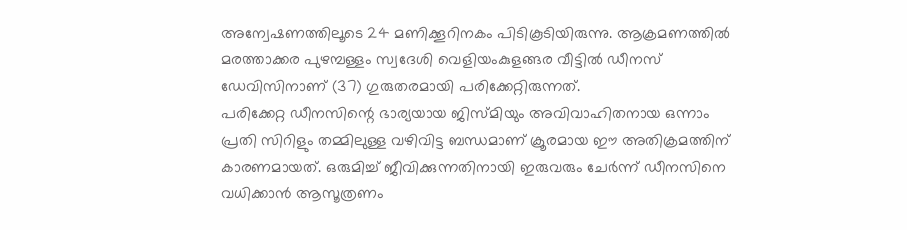അന്വേഷണത്തിലൂടെ 24 മണിക്കൂറിനകം പിടികൂടിയിരുന്നു. ആക്രമണത്തിൽ മരത്താക്കര പുഴമ്പള്ളം സ്വദേശി വെളിയംകുളങ്ങര വീട്ടിൽ ഡീനസ് ഡേവിസിനാണ് (37) ഗുരുതരമായി പരിക്കേറ്റിരുന്നത്.
പരിക്കേറ്റ ഡീനസിന്റെ ഭാര്യയായ ജിസ്മിയും അവിവാഹിതനായ ഒന്നാം പ്രതി സിറിളും തമ്മിലുള്ള വഴിവിട്ട ബന്ധമാണ് ക്രൂരമായ ഈ അതിക്രമത്തിന് കാരണമായത്. ഒരുമിച്ച് ജീവിക്കുന്നതിനായി ഇരുവരും ചേർന്ന് ഡീനസിനെ വധിക്കാൻ ആസൂത്രണം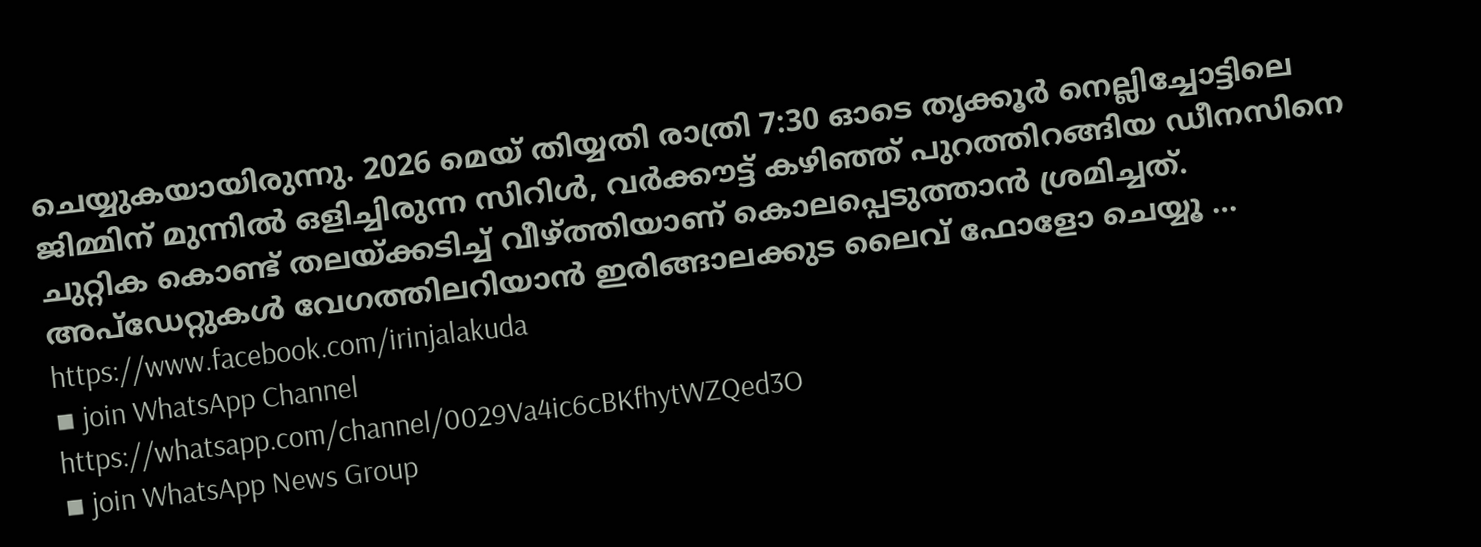ചെയ്യുകയായിരുന്നു. 2026 മെയ് തിയ്യതി രാത്രി 7:30 ഓടെ തൃക്കൂർ നെല്ലിച്ചോട്ടിലെ ജിമ്മിന് മുന്നിൽ ഒളിച്ചിരുന്ന സിറിൾ, വർക്കൗട്ട് കഴിഞ്ഞ് പുറത്തിറങ്ങിയ ഡീനസിനെ ചുറ്റിക കൊണ്ട് തലയ്ക്കടിച്ച് വീഴ്ത്തിയാണ് കൊലപ്പെടുത്താൻ ശ്രമിച്ചത്.
അപ്ഡേറ്റുകൾ വേഗത്തിലറിയാൻ ഇരിങ്ങാലക്കുട ലൈവ് ഫോളോ ചെയ്യൂ …
https://www.facebook.com/irinjalakuda
▪ join WhatsApp Channel
https://whatsapp.com/channel/0029Va4ic6cBKfhytWZQed3O
▪ join WhatsApp News Group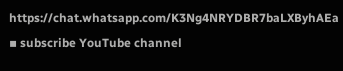https://chat.whatsapp.com/K3Ng4NRYDBR7baLXByhAEa
▪ subscribe YouTube channel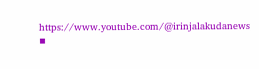https://www.youtube.com/@irinjalakudanews
▪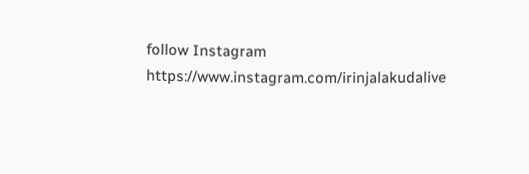follow Instagram
https://www.instagram.com/irinjalakudalive